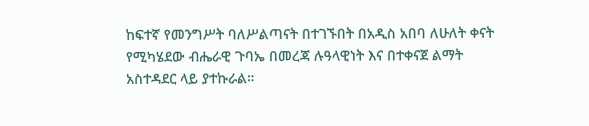ከፍተኛ የመንግሥት ባለሥልጣናት በተገኙበት በአዲስ አበባ ለሁለት ቀናት የሚካሄደው ብሔራዊ ጉባኤ በመረጃ ሉዓላዊነት እና በተቀናጀ ልማት አስተዳደር ላይ ያተኩራል።